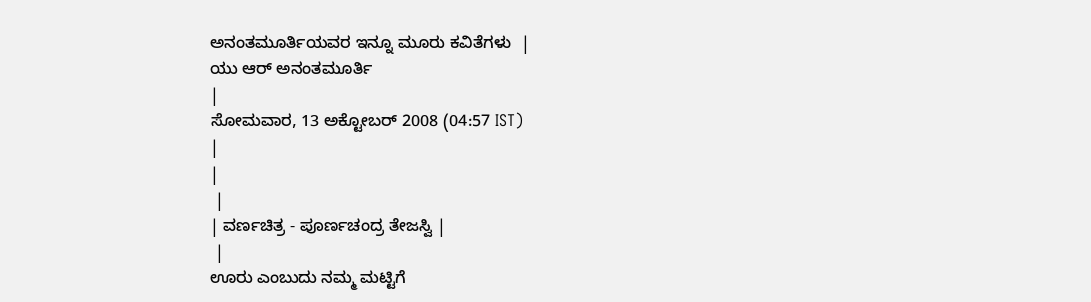ಅನಂತಮೂರ್ತಿಯವರ ಇನ್ನೂ ಮೂರು ಕವಿತೆಗಳು  |
ಯು ಆರ್ ಅನಂತಮೂರ್ತಿ
|
ಸೋಮವಾರ, 13 ಅಕ್ಟೋಬರ್ 2008 (04:57 IST)
|
|
 |
| ವರ್ಣಚಿತ್ರ - ಪೂರ್ಣಚಂದ್ರ ತೇಜಸ್ವಿ |
 |
ಊರು ಎಂಬುದು ನಮ್ಮ ಮಟ್ಟಿಗೆ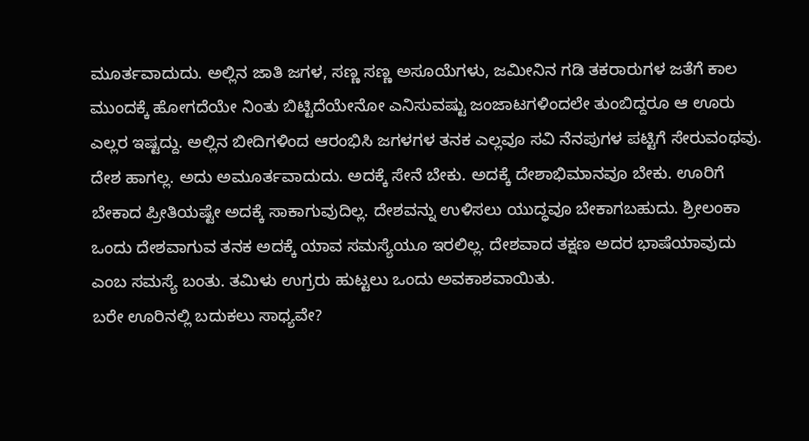ಮೂರ್ತವಾದುದು. ಅಲ್ಲಿನ ಜಾತಿ ಜಗಳ, ಸಣ್ಣ ಸಣ್ಣ ಅಸೂಯೆಗಳು, ಜಮೀನಿನ ಗಡಿ ತಕರಾರುಗಳ ಜತೆಗೆ ಕಾಲ ಮುಂದಕ್ಕೆ ಹೋಗದೆಯೇ ನಿಂತು ಬಿಟ್ಟಿದೆಯೇನೋ ಎನಿಸುವಷ್ಟು ಜಂಜಾಟಗಳಿಂದಲೇ ತುಂಬಿದ್ದರೂ ಆ ಊರು ಎಲ್ಲರ ಇಷ್ಟದ್ದು. ಅಲ್ಲಿನ ಬೀದಿಗಳಿಂದ ಆರಂಭಿಸಿ ಜಗಳಗಳ ತನಕ ಎಲ್ಲವೂ ಸವಿ ನೆನಪುಗಳ ಪಟ್ಟಿಗೆ ಸೇರುವಂಥವು.
ದೇಶ ಹಾಗಲ್ಲ. ಅದು ಅಮೂರ್ತವಾದುದು. ಅದಕ್ಕೆ ಸೇನೆ ಬೇಕು. ಅದಕ್ಕೆ ದೇಶಾಭಿಮಾನವೂ ಬೇಕು. ಊರಿಗೆ ಬೇಕಾದ ಪ್ರೀತಿಯಷ್ಟೇ ಅದಕ್ಕೆ ಸಾಕಾಗುವುದಿಲ್ಲ. ದೇಶವನ್ನು ಉಳಿಸಲು ಯುದ್ಧವೂ ಬೇಕಾಗಬಹುದು. ಶ್ರೀಲಂಕಾ ಒಂದು ದೇಶವಾಗುವ ತನಕ ಅದಕ್ಕೆ ಯಾವ ಸಮಸ್ಯೆಯೂ ಇರಲಿಲ್ಲ. ದೇಶವಾದ ತಕ್ಷಣ ಅದರ ಭಾಷೆಯಾವುದು ಎಂಬ ಸಮಸ್ಯೆ ಬಂತು. ತಮಿಳು ಉಗ್ರರು ಹುಟ್ಟಲು ಒಂದು ಅವಕಾಶವಾಯಿತು.
ಬರೇ ಊರಿನಲ್ಲಿ ಬದುಕಲು ಸಾಧ್ಯವೇ?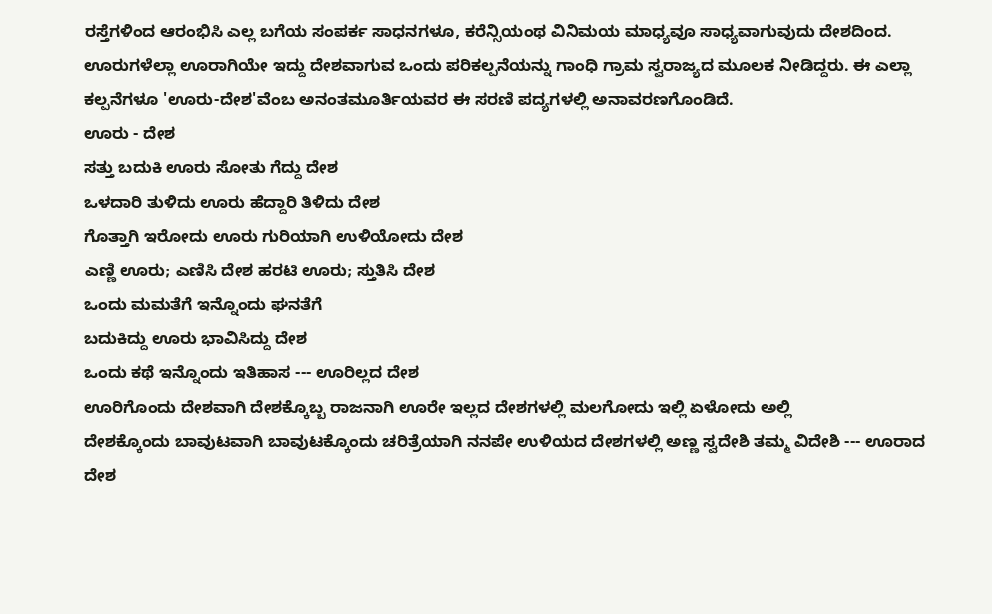ರಸ್ತೆಗಳಿಂದ ಆರಂಭಿಸಿ ಎಲ್ಲ ಬಗೆಯ ಸಂಪರ್ಕ ಸಾಧನಗಳೂ, ಕರೆನ್ಸಿಯಂಥ ವಿನಿಮಯ ಮಾಧ್ಯವೂ ಸಾಧ್ಯವಾಗುವುದು ದೇಶದಿಂದ. ಊರುಗಳೆಲ್ಲಾ ಊರಾಗಿಯೇ ಇದ್ದು ದೇಶವಾಗುವ ಒಂದು ಪರಿಕಲ್ಪನೆಯನ್ನು ಗಾಂಧಿ ಗ್ರಾಮ ಸ್ವರಾಜ್ಯದ ಮೂಲಕ ನೀಡಿದ್ದರು. ಈ ಎಲ್ಲಾ ಕಲ್ಪನೆಗಳೂ 'ಊರು-ದೇಶ'ವೆಂಬ ಅನಂತಮೂರ್ತಿಯವರ ಈ ಸರಣಿ ಪದ್ಯಗಳಲ್ಲಿ ಅನಾವರಣಗೊಂಡಿದೆ.
ಊರು - ದೇಶ
ಸತ್ತು ಬದುಕಿ ಊರು ಸೋತು ಗೆದ್ದು ದೇಶ
ಒಳದಾರಿ ತುಳಿದು ಊರು ಹೆದ್ದಾರಿ ತಿಳಿದು ದೇಶ
ಗೊತ್ತಾಗಿ ಇರೋದು ಊರು ಗುರಿಯಾಗಿ ಉಳಿಯೋದು ದೇಶ
ಎಣ್ಣಿ ಊರು; ಎಣಿಸಿ ದೇಶ ಹರಟಿ ಊರು; ಸ್ತುತಿಸಿ ದೇಶ
ಒಂದು ಮಮತೆಗೆ ಇನ್ನೊಂದು ಘನತೆಗೆ
ಬದುಕಿದ್ದು ಊರು ಭಾವಿಸಿದ್ದು ದೇಶ
ಒಂದು ಕಥೆ ಇನ್ನೊಂದು ಇತಿಹಾಸ --- ಊರಿಲ್ಲದ ದೇಶ
ಊರಿಗೊಂದು ದೇಶವಾಗಿ ದೇಶಕ್ಕೊಬ್ಬ ರಾಜನಾಗಿ ಊರೇ ಇಲ್ಲದ ದೇಶಗಳಲ್ಲಿ ಮಲಗೋದು ಇಲ್ಲಿ ಏಳೋದು ಅಲ್ಲಿ
ದೇಶಕ್ಕೊಂದು ಬಾವುಟವಾಗಿ ಬಾವುಟಕ್ಕೊಂದು ಚರಿತ್ರೆಯಾಗಿ ನನಪೇ ಉಳಿಯದ ದೇಶಗಳಲ್ಲಿ ಅಣ್ಣ ಸ್ವದೇಶಿ ತಮ್ಮ ವಿದೇಶಿ --- ಊರಾದ ದೇಶ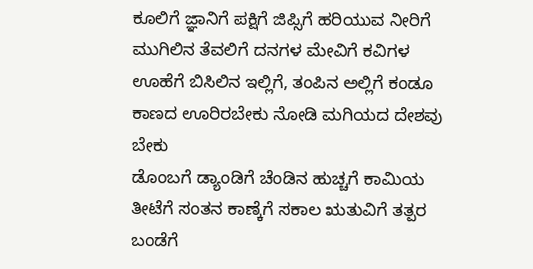ಕೂಲಿಗೆ ಜ್ಞಾನಿಗೆ ಪಕ್ಷಿಗೆ ಜಿಪ್ಸಿಗೆ ಹರಿಯುವ ನೀರಿಗೆ ಮುಗಿಲಿನ ತೆವಲಿಗೆ ದನಗಳ ಮೇವಿಗೆ ಕವಿಗಳ ಊಹೆಗೆ ಬಿಸಿಲಿನ ಇಲ್ಲಿಗೆ, ತಂಪಿನ ಅಲ್ಲಿಗೆ ಕಂಡೂ ಕಾಣದ ಊರಿರಬೇಕು ನೋಡಿ ಮಗಿಯದ ದೇಶವು ಬೇಕು
ಡೊಂಬಗೆ ಡ್ಯಾಂಡಿಗೆ ಚೆಂಡಿನ ಹುಚ್ಚಗೆ ಕಾಮಿಯ ತೀಟೆಗೆ ಸಂತನ ಕಾಣ್ಕೆಗೆ ಸಕಾಲ ಋತುವಿಗೆ ತತ್ಪರ ಬಂಡೆಗೆ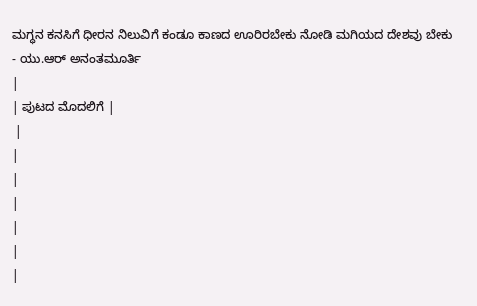ಮಗ್ಧನ ಕನಸಿಗೆ ಧೀರನ ನಿಲುವಿಗೆ ಕಂಡೂ ಕಾಣದ ಊರಿರಬೇಕು ನೋಡಿ ಮಗಿಯದ ದೇಶವು ಬೇಕು
- ಯು.ಆರ್ ಅನಂತಮೂರ್ತಿ
|
| ಪುಟದ ಮೊದಲಿಗೆ |
 |
|
|
|
|
|
|